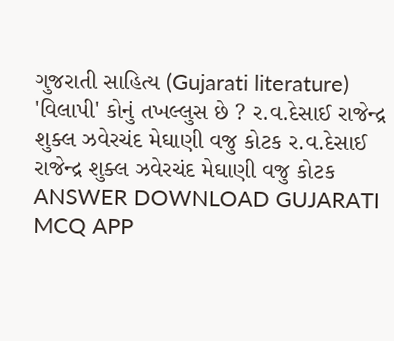ગુજરાતી સાહિત્ય (Gujarati literature) 'વિલાપી' કોનું તખલ્લુસ છે ? ર.વ.દેસાઈ રાજેન્દ્ર શુક્લ ઝવેરચંદ મેઘાણી વજુ કોટક ર.વ.દેસાઈ રાજેન્દ્ર શુક્લ ઝવેરચંદ મેઘાણી વજુ કોટક ANSWER DOWNLOAD GUJARATI MCQ APP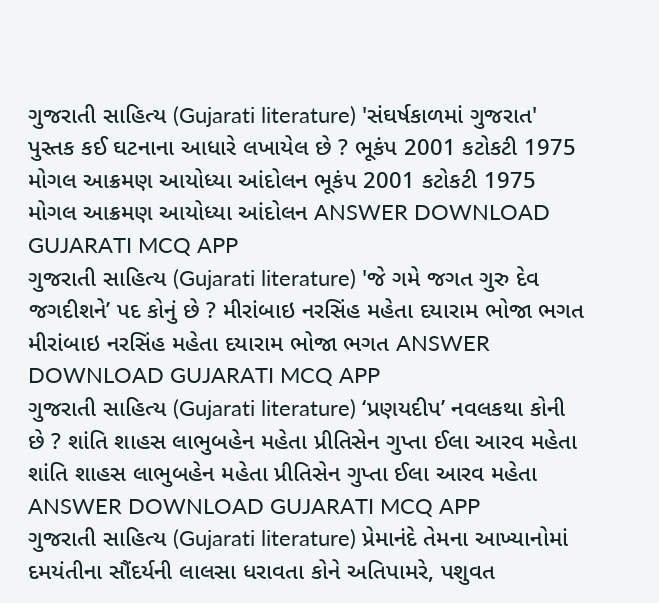ગુજરાતી સાહિત્ય (Gujarati literature) 'સંઘર્ષકાળમાં ગુજરાત' પુસ્તક કઈ ઘટનાના આધારે લખાયેલ છે ? ભૂકંપ 2001 કટોકટી 1975 મોગલ આક્રમણ આયોધ્યા આંદોલન ભૂકંપ 2001 કટોકટી 1975 મોગલ આક્રમણ આયોધ્યા આંદોલન ANSWER DOWNLOAD GUJARATI MCQ APP
ગુજરાતી સાહિત્ય (Gujarati literature) 'જે ગમે જગત ગુરુ દેવ જગદીશને’ પદ કોનું છે ? મીરાંબાઇ નરસિંહ મહેતા દયારામ ભોજા ભગત મીરાંબાઇ નરસિંહ મહેતા દયારામ ભોજા ભગત ANSWER DOWNLOAD GUJARATI MCQ APP
ગુજરાતી સાહિત્ય (Gujarati literature) ‘પ્રણયદીપ’ નવલકથા કોની છે ? શાંતિ શાહસ લાભુબહેન મહેતા પ્રીતિસેન ગુપ્તા ઈલા આરવ મહેતા શાંતિ શાહસ લાભુબહેન મહેતા પ્રીતિસેન ગુપ્તા ઈલા આરવ મહેતા ANSWER DOWNLOAD GUJARATI MCQ APP
ગુજરાતી સાહિત્ય (Gujarati literature) પ્રેમાનંદે તેમના આખ્યાનોમાં દમયંતીના સૌંદર્યની લાલસા ધરાવતા કોને અતિપામરે, પશુવત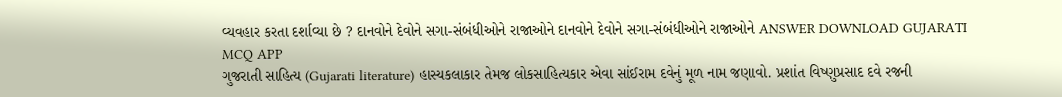વ્યવહાર કરતા દર્શાવ્યા છે ? દાનવોને દેવોને સગા-સંબંધીઓને રાજાઓને દાનવોને દેવોને સગા-સંબંધીઓને રાજાઓને ANSWER DOWNLOAD GUJARATI MCQ APP
ગુજરાતી સાહિત્ય (Gujarati literature) હાસ્યકલાકાર તેમજ લોકસાહિત્યકાર એવા સાંઈરામ દવેનું મૂળ નામ જણાવો. પ્રશાંત વિષ્ણુપ્રસાદ દવે રજની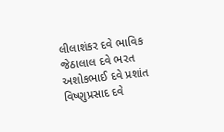લીલાશંકર દવે ભાવિક જેઠાલાલ દવે ભરત અશોકભાઈ દવે પ્રશાંત વિષ્ણુપ્રસાદ દવે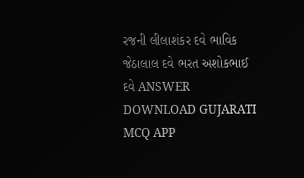રજની લીલાશંકર દવે ભાવિક જેઠાલાલ દવે ભરત અશોકભાઈ દવે ANSWER DOWNLOAD GUJARATI MCQ APP